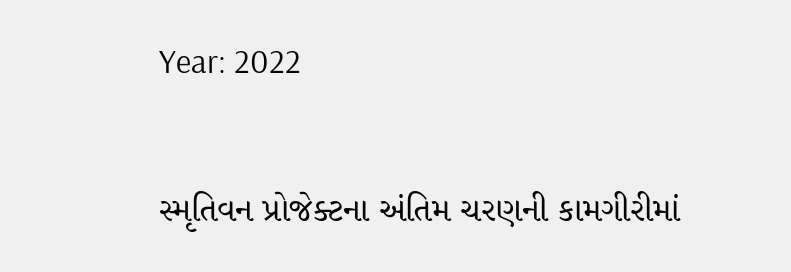Year: 2022

સ્મૃતિવન પ્રોજેક્ટના અંતિમ ચરણની કામગીરીમાં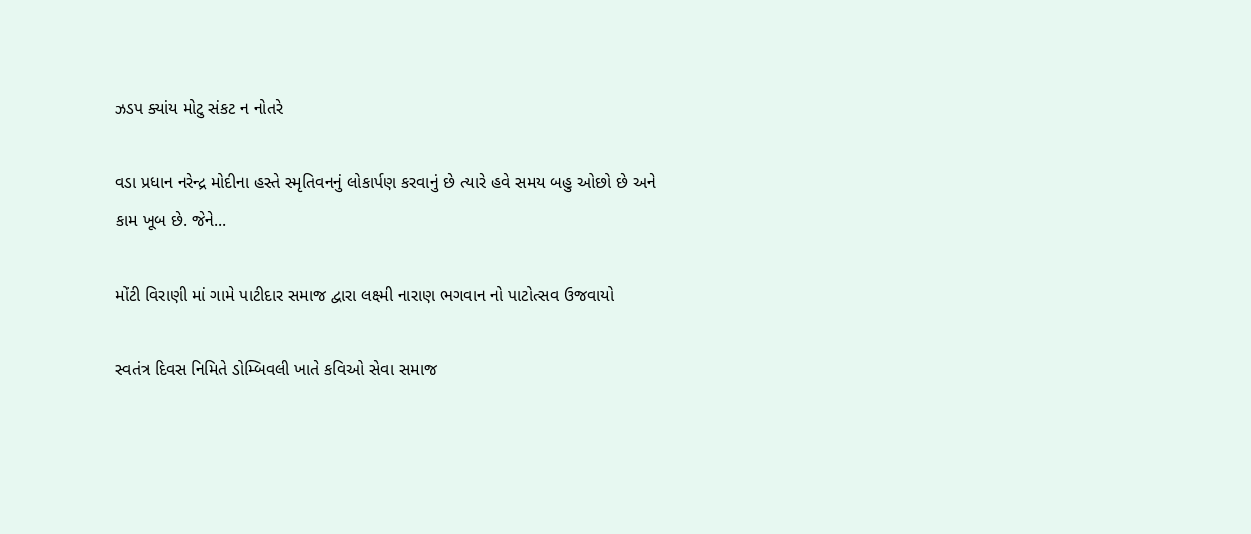ઝડપ ક્યાંય મોટુ સંકટ ન નોતરે

વડા પ્રધાન નરેન્દ્ર મોદીના હસ્તે સ્મૃતિવનનું લોકાર્પણ કરવાનું છે ત્યારે હવે સમય બહુ ઓછો છે અને કામ ખૂબ છે. જેને...

મોંટી વિરાણી માં ગામે પાટીદાર સમાજ દ્વારા લક્ષ્મી નારાણ ભગવાન નો પાટોત્સવ ઉજવાયો

સ્વતંત્ર દિવસ નિમિતે ડોમ્બિવલી ખાતે કવિઓ સેવા સમાજ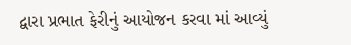દ્વારા પ્રભાત ફેરીનું આયોજન કરવા માં આવ્યું